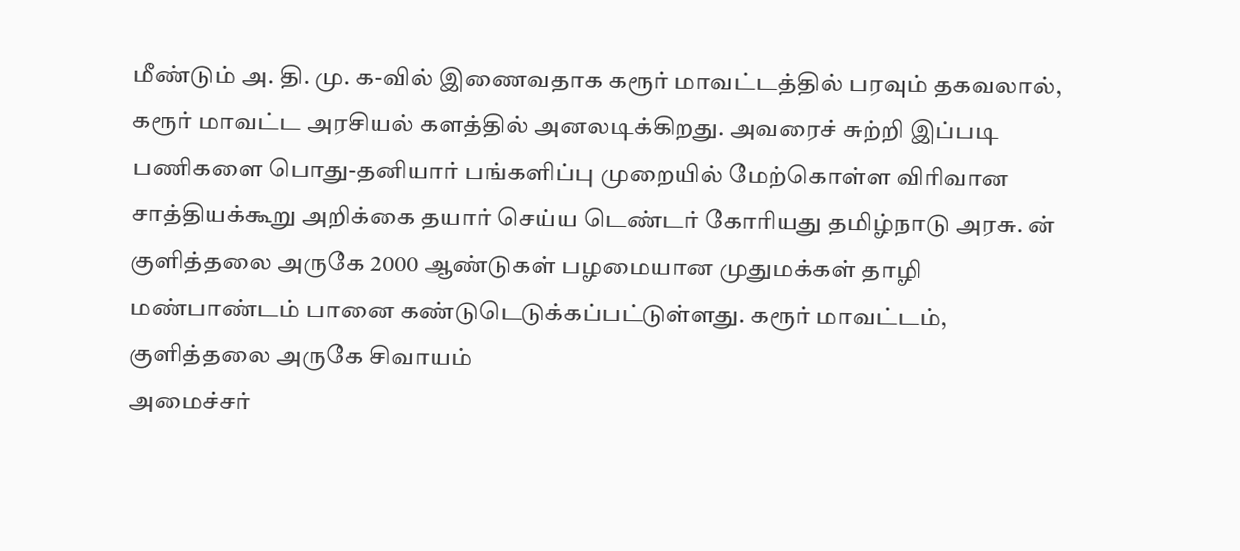மீண்டும் அ. தி. மு. க-வில் இணைவதாக கரூர் மாவட்டத்தில் பரவும் தகவலால், கரூர் மாவட்ட அரசியல் களத்தில் அனலடிக்கிறது. அவரைச் சுற்றி இப்படி
பணிகளை பொது-தனியார் பங்களிப்பு முறையில் மேற்கொள்ள விரிவான சாத்தியக்கூறு அறிக்கை தயார் செய்ய டெண்டர் கோரியது தமிழ்நாடு அரசு. ன்
குளித்தலை அருகே 2000 ஆண்டுகள் பழமையான முதுமக்கள் தாழி மண்பாண்டம் பானை கண்டுடெடுக்கப்பட்டுள்ளது. கரூர் மாவட்டம், குளித்தலை அருகே சிவாயம்
அமைச்சர்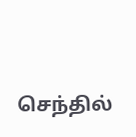செந்தில்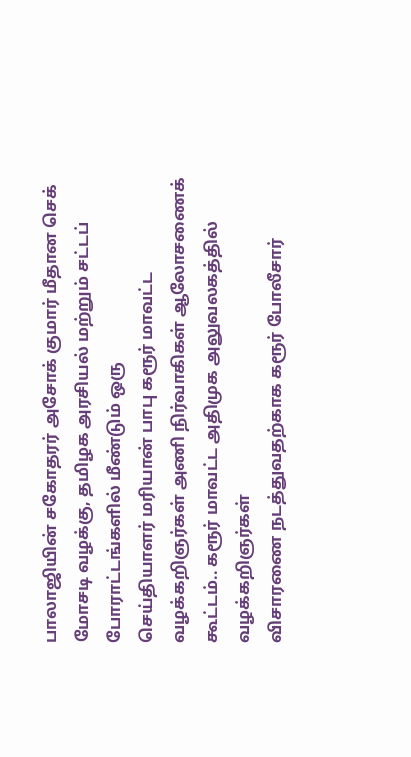பாலாஜியின் சகோதரர் அசோக் குமார் மீதான செக் மோசடி வழக்கு, தமிழக அரசியல் மற்றும் சட்டப் போராட்டங்களில் மீண்டும் ஒரு
செய்தியாளர் மரியான் பாபு கரூர் மாவட்ட வழக்கறிஞர்கள் அணி நிர்வாகிகள் ஆலோசணைக் கூட்டம்.. கரூர் மாவட்ட அதிமுக அலுவலகத்தில் வழக்கறிஞர்கள்
விசாரணை நடத்துவதற்காக கரூர் போலீசார்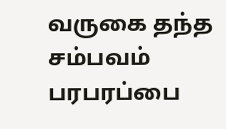வருகை தந்த சம்பவம் பரபரப்பை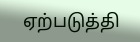ஏற்படுத்தி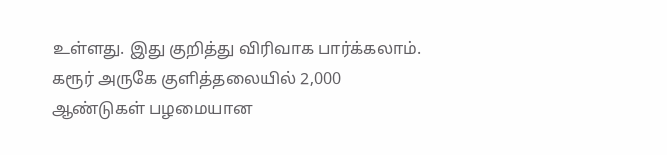உள்ளது. இது குறித்து விரிவாக பார்க்கலாம்.
கரூர் அருகே குளித்தலையில் 2,000 ஆண்டுகள் பழமையான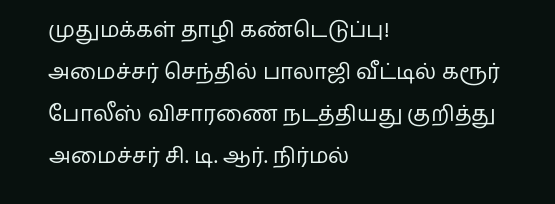முதுமக்கள் தாழி கண்டெடுப்பு!
அமைச்சர் செந்தில் பாலாஜி வீட்டில் கரூர் போலீஸ் விசாரணை நடத்தியது குறித்து அமைச்சர் சி. டி. ஆர். நிர்மல்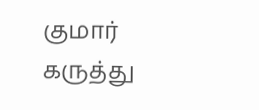குமார் கருத்து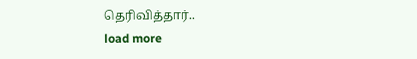தெரிவித்தார்..
load more